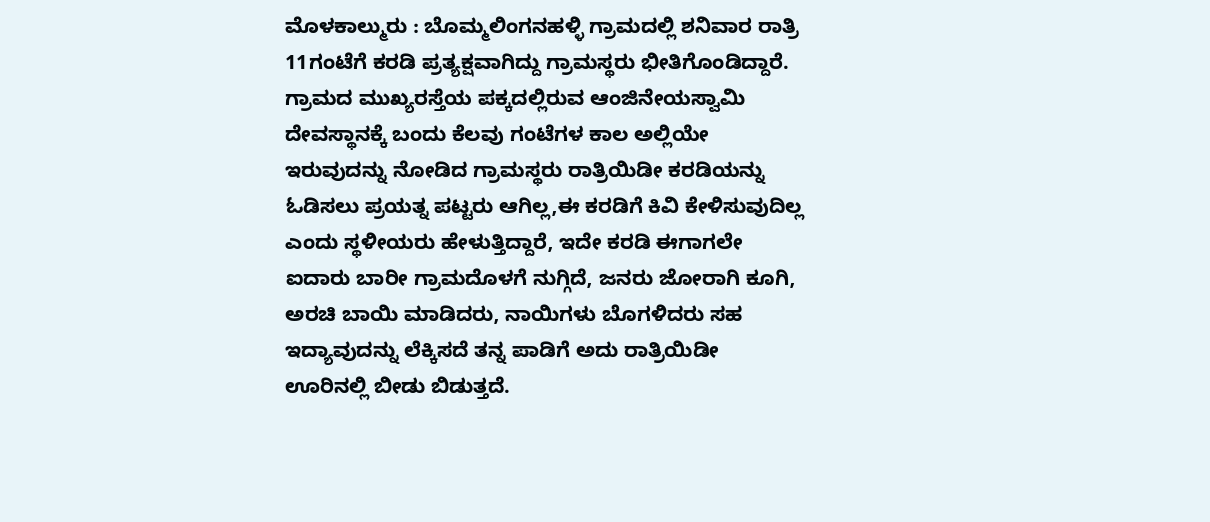ಮೊಳಕಾಲ್ಮುರು : ಬೊಮ್ಮಲಿಂಗನಹಳ್ಳಿ ಗ್ರಾಮದಲ್ಲಿ ಶನಿವಾರ ರಾತ್ರಿ 11ಗಂಟೆಗೆ ಕರಡಿ ಪ್ರತ್ಯಕ್ಷವಾಗಿದ್ದು ಗ್ರಾಮಸ್ಥರು ಭೀತಿಗೊಂಡಿದ್ದಾರೆ.
ಗ್ರಾಮದ ಮುಖ್ಯರಸ್ತೆಯ ಪಕ್ಕದಲ್ಲಿರುವ ಆಂಜಿನೇಯಸ್ವಾಮಿ ದೇವಸ್ಥಾನಕ್ಕೆ ಬಂದು ಕೆಲವು ಗಂಟೆಗಳ ಕಾಲ ಅಲ್ಲಿಯೇ ಇರುವುದನ್ನು ನೋಡಿದ ಗ್ರಾಮಸ್ಥರು ರಾತ್ರಿಯಿಡೀ ಕರಡಿಯನ್ನು ಓಡಿಸಲು ಪ್ರಯತ್ನ ಪಟ್ಟರು ಆಗಿಲ್ಲ,ಈ ಕರಡಿಗೆ ಕಿವಿ ಕೇಳಿಸುವುದಿಲ್ಲ ಎಂದು ಸ್ಥಳೀಯರು ಹೇಳುತ್ತಿದ್ದಾರೆ, ಇದೇ ಕರಡಿ ಈಗಾಗಲೇ ಐದಾರು ಬಾರೀ ಗ್ರಾಮದೊಳಗೆ ನುಗ್ಗಿದೆ, ಜನರು ಜೋರಾಗಿ ಕೂಗಿ, ಅರಚಿ ಬಾಯಿ ಮಾಡಿದರು, ನಾಯಿಗಳು ಬೊಗಳಿದರು ಸಹ ಇದ್ಯಾವುದನ್ನು ಲೆಕ್ಕಿಸದೆ ತನ್ನ ಪಾಡಿಗೆ ಅದು ರಾತ್ರಿಯಿಡೀ ಊರಿನಲ್ಲಿ ಬೀಡು ಬಿಡುತ್ತದೆ.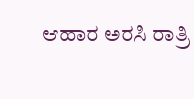ಆಹಾರ ಅರಸಿ ರಾತ್ರಿ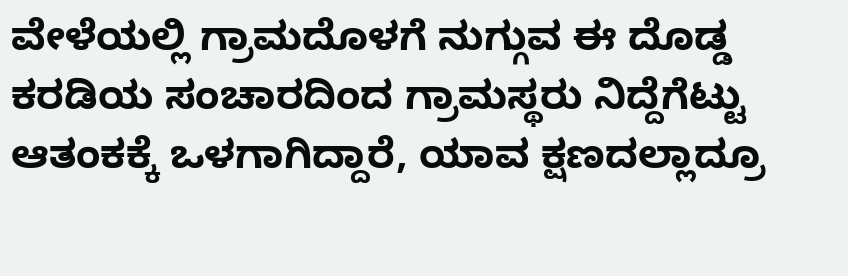ವೇಳೆಯಲ್ಲಿ ಗ್ರಾಮದೊಳಗೆ ನುಗ್ಗುವ ಈ ದೊಡ್ಡ ಕರಡಿಯ ಸಂಚಾರದಿಂದ ಗ್ರಾಮಸ್ಥರು ನಿದ್ದೆಗೆಟ್ಟು ಆತಂಕಕ್ಕೆ ಒಳಗಾಗಿದ್ದಾರೆ, ಯಾವ ಕ್ಷಣದಲ್ಲಾದ್ರೂ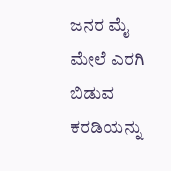ಜನರ ಮೈ ಮೇಲೆ ಎರಗಿ ಬಿಡುವ ಕರಡಿಯನ್ನು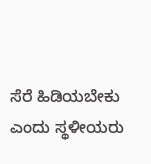ಸೆರೆ ಹಿಡಿಯಬೇಕು ಎಂದು ಸ್ಥಳೀಯರು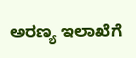ಅರಣ್ಯ ಇಲಾಖೆಗೆ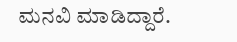ಮನವಿ ಮಾಡಿದ್ದಾರೆ.